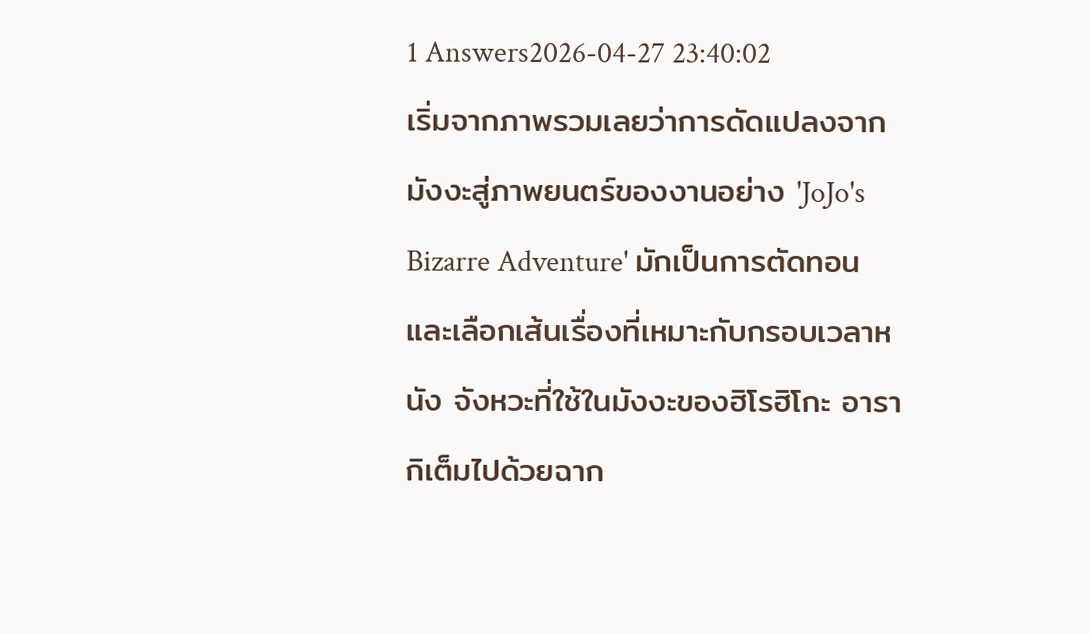1 Answers2026-04-27 23:40:02
เริ่มจากภาพรวมเลยว่าการดัดแปลงจากมังงะสู่ภาพยนตร์ของงานอย่าง 'JoJo's Bizarre Adventure' มักเป็นการตัดทอนและเลือกเส้นเรื่องที่เหมาะกับกรอบเวลาหนัง จังหวะที่ใช้ในมังงะของฮิโรฮิโกะ อารากิเต็มไปด้วยฉาก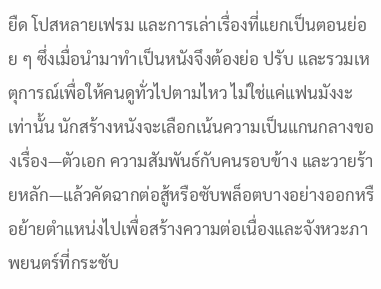ยืด โปสหลายเฟรม และการเล่าเรื่องที่แยกเป็นตอนย่อย ๆ ซึ่งเมื่อนำมาทำเป็นหนังจึงต้องย่อ ปรับ และรวมเหตุการณ์เพื่อให้คนดูทั่วไปตามไหว ไม่ใช่แค่แฟนมังงะเท่านั้น นักสร้างหนังจะเลือกเน้นความเป็นแกนกลางของเรื่อง—ตัวเอก ความสัมพันธ์กับคนรอบข้าง และวายร้ายหลัก—แล้วคัดฉากต่อสู้หรือซับพล็อตบางอย่างออกหรือย้ายตำแหน่งไปเพื่อสร้างความต่อเนื่องและจังหวะภาพยนตร์ที่กระชับ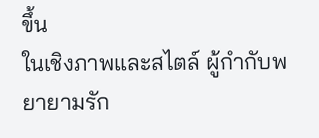ขึ้น
ในเชิงภาพและสไตล์ ผู้กำกับพยายามรัก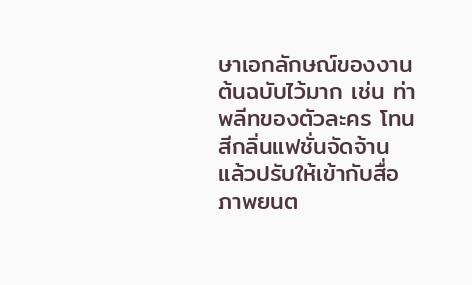ษาเอกลักษณ์ของงานต้นฉบับไว้มาก เช่น ท่าพลีทของตัวละคร โทนสีกลิ่นแฟชั่นจัดจ้าน แล้วปรับให้เข้ากับสื่อภาพยนต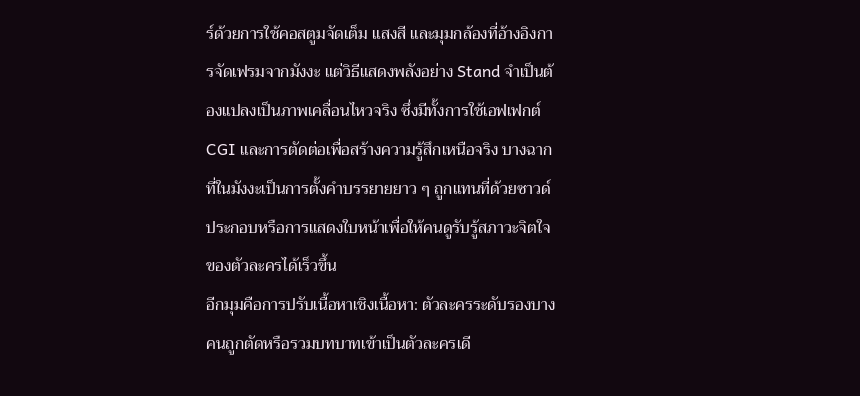ร์ด้วยการใช้คอสตูมจัดเต็ม แสงสี และมุมกล้องที่อ้างอิงการจัดเฟรมจากมังงะ แต่วิธีแสดงพลังอย่าง Stand จำเป็นต้องแปลงเป็นภาพเคลื่อนไหวจริง ซึ่งมีทั้งการใช้เอฟเฟกต์ CGI และการตัดต่อเพื่อสร้างความรู้สึกเหนือจริง บางฉากที่ในมังงะเป็นการตั้งคำบรรยายยาว ๆ ถูกแทนที่ด้วยซาวด์ประกอบหรือการแสดงใบหน้าเพื่อให้คนดูรับรู้สภาวะจิตใจของตัวละครได้เร็วขึ้น
อีกมุมคือการปรับเนื้อหาเชิงเนื้อหา: ตัวละครระดับรองบางคนถูกตัดหรือรวมบทบาทเข้าเป็นตัวละครเดี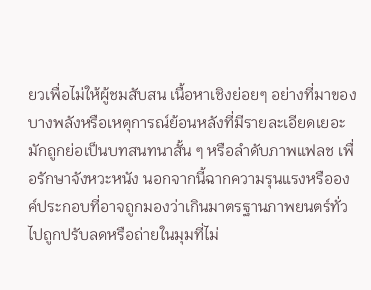ยวเพื่อไม่ให้ผู้ชมสับสน เนื้อหาเชิงย่อยๆ อย่างที่มาของบางพลังหรือเหตุการณ์ย้อนหลังที่มีรายละเอียดเยอะ มักถูกย่อเป็นบทสนทนาสั้น ๆ หรือลำดับภาพแฟลช เพื่อรักษาจังหวะหนัง นอกจากนี้ฉากความรุนแรงหรือองค์ประกอบที่อาจถูกมองว่าเกินมาตรฐานภาพยนตร์ทั่วไปถูกปรับลดหรือถ่ายในมุมที่ไม่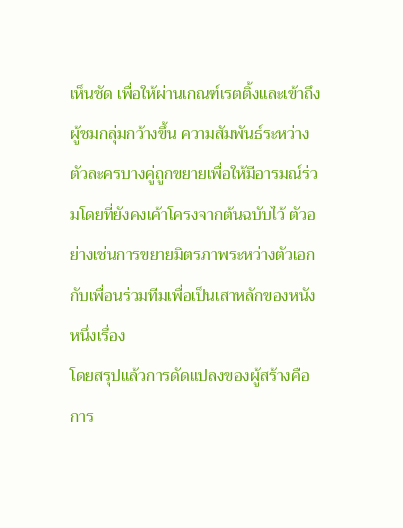เห็นชัด เพื่อให้ผ่านเกณฑ์เรตติ้งและเข้าถึงผู้ชมกลุ่มกว้างขึ้น ความสัมพันธ์ระหว่างตัวละครบางคู่ถูกขยายเพื่อให้มีอารมณ์ร่วมโดยที่ยังคงเค้าโครงจากต้นฉบับไว้ ตัวอย่างเช่นการขยายมิตรภาพระหว่างตัวเอกกับเพื่อนร่วมทีมเพื่อเป็นเสาหลักของหนังหนึ่งเรื่อง
โดยสรุปแล้วการดัดแปลงของผู้สร้างคือการ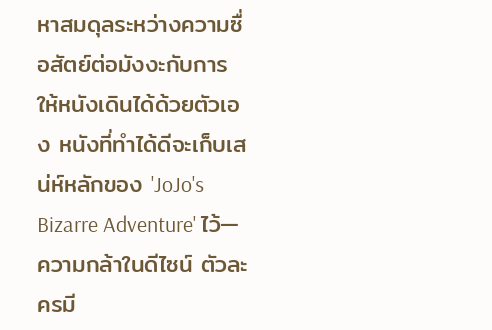หาสมดุลระหว่างความซื่อสัตย์ต่อมังงะกับการให้หนังเดินได้ด้วยตัวเอง หนังที่ทำได้ดีจะเก็บเสน่ห์หลักของ 'JoJo's Bizarre Adventure' ไว้—ความกล้าในดีไซน์ ตัวละครมี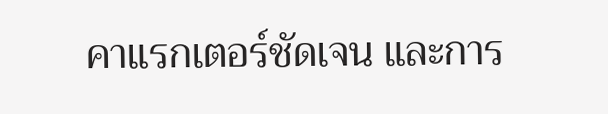คาแรกเตอร์ชัดเจน และการ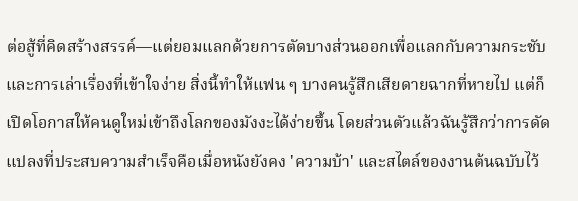ต่อสู้ที่คิดสร้างสรรค์—แต่ยอมแลกด้วยการตัดบางส่วนออกเพื่อแลกกับความกระชับและการเล่าเรื่องที่เข้าใจง่าย สิ่งนี้ทำให้แฟน ๆ บางคนรู้สึกเสียดายฉากที่หายไป แต่ก็เปิดโอกาสให้คนดูใหม่เข้าถึงโลกของมังงะได้ง่ายขึ้น โดยส่วนตัวแล้วฉันรู้สึกว่าการดัดแปลงที่ประสบความสำเร็จคือเมื่อหนังยังคง 'ความบ้า' และสไตล์ของงานต้นฉบับไว้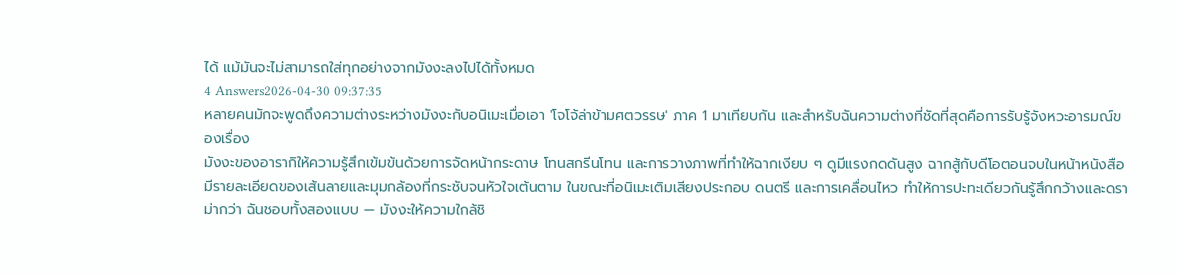ได้ แม้มันจะไม่สามารถใส่ทุกอย่างจากมังงะลงไปได้ทั้งหมด
4 Answers2026-04-30 09:37:35
หลายคนมักจะพูดถึงความต่างระหว่างมังงะกับอนิเมะเมื่อเอา 'โจโจ้ล่าข้ามศตวรรษ' ภาค 1 มาเทียบกัน และสำหรับฉันความต่างที่ชัดที่สุดคือการรับรู้จังหวะอารมณ์ของเรื่อง
มังงะของอารากิให้ความรู้สึกเข้มข้นด้วยการจัดหน้ากระดาษ โทนสกรีนโทน และการวางภาพที่ทำให้ฉากเงียบ ๆ ดูมีแรงกดดันสูง ฉากสู้กับดีโอตอนจบในหน้าหนังสือมีรายละเอียดของเส้นลายและมุมกล้องที่กระชับจนหัวใจเต้นตาม ในขณะที่อนิเมะเติมเสียงประกอบ ดนตรี และการเคลื่อนไหว ทำให้การปะทะเดียวกันรู้สึกกว้างและดราม่ากว่า ฉันชอบทั้งสองแบบ — มังงะให้ความใกล้ชิ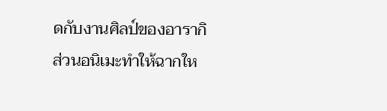ดกับงานศิลป์ของอารากิ ส่วนอนิเมะทำให้ฉากให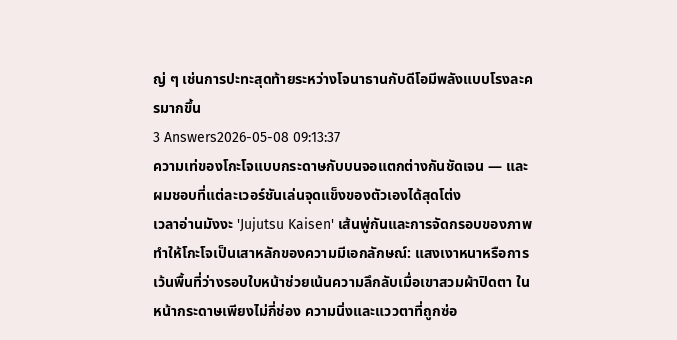ญ่ ๆ เช่นการปะทะสุดท้ายระหว่างโจนาธานกับดีโอมีพลังแบบโรงละครมากขึ้น
3 Answers2026-05-08 09:13:37
ความเท่ของโกะโจแบบกระดาษกับบนจอแตกต่างกันชัดเจน — และผมชอบที่แต่ละเวอร์ชันเล่นจุดแข็งของตัวเองได้สุดโต่ง
เวลาอ่านมังงะ 'Jujutsu Kaisen' เส้นพู่กันและการจัดกรอบของภาพทำให้โกะโจเป็นเสาหลักของความมีเอกลักษณ์: แสงเงาหนาหรือการเว้นพื้นที่ว่างรอบใบหน้าช่วยเน้นความลึกลับเมื่อเขาสวมผ้าปิดตา ในหน้ากระดาษเพียงไม่กี่ช่อง ความนิ่งและแววตาที่ถูกซ่อ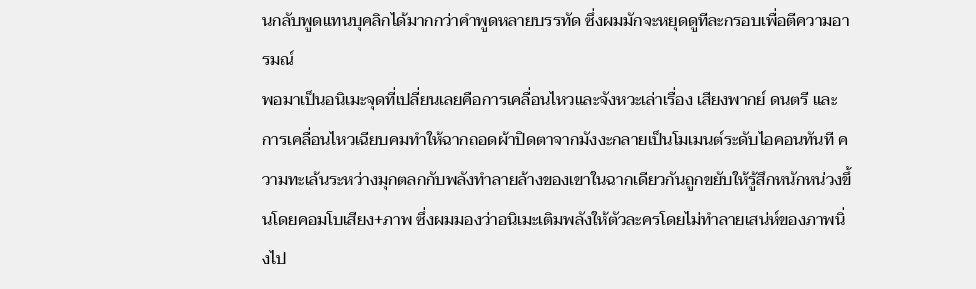นกลับพูดแทนบุคลิกได้มากกว่าคำพูดหลายบรรทัด ซึ่งผมมักจะหยุดดูทีละกรอบเพื่อตีความอารมณ์
พอมาเป็นอนิเมะจุดที่เปลี่ยนเลยคือการเคลื่อนไหวและจังหวะเล่าเรื่อง เสียงพากย์ ดนตรี และการเคลื่อนไหวเฉียบคมทำให้ฉากถอดผ้าปิดตาจากมังงะกลายเป็นโมเมนต์ระดับไอคอนทันที ความทะเล้นระหว่างมุกตลกกับพลังทำลายล้างของเขาในฉากเดียวกันถูกขยับให้รู้สึกหนักหน่วงขึ้นโดยคอมโบเสียง+ภาพ ซึ่งผมมองว่าอนิเมะเติมพลังให้ตัวละครโดยไม่ทำลายเสน่ห์ของภาพนิ่งไป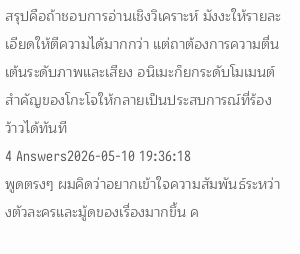สรุปคือถ้าชอบการอ่านเชิงวิเคราะห์ มังงะให้รายละเอียดให้ตีความได้มากกว่า แต่ถาต้องการความตื่นเต้นระดับภาพและเสียง อนิเมะก็ยกระดับโมเมนต์สำคัญของโกะโจให้กลายเป็นประสบการณ์ที่ร้องว้าวได้ทันที
4 Answers2026-05-10 19:36:18
พูดตรงๆ ผมคิดว่าอยากเข้าใจความสัมพันธ์ระหว่างตัวละครและมู้ดของเรื่องมากขึ้น ค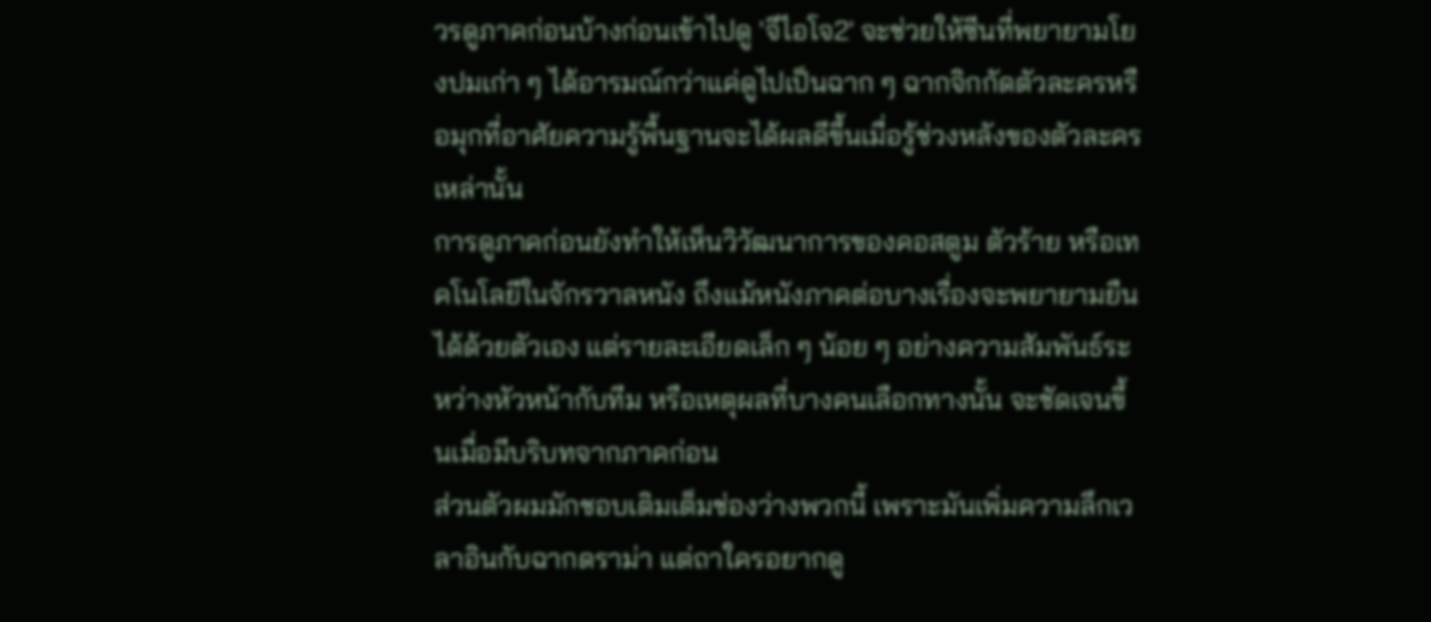วรดูภาคก่อนบ้างก่อนเข้าไปดู 'จีไอโจ2' จะช่วยให้ซีนที่พยายามโยงปมเก่า ๆ ได้อารมณ์กว่าแค่ดูไปเป็นฉาก ๆ ฉากจิกกัดตัวละครหรือมุกที่อาศัยความรู้พื้นฐานจะได้ผลดีขึ้นเมื่อรู้ช่วงหลังของตัวละครเหล่านั้น
การดูภาคก่อนยังทำให้เห็นวิวัฒนาการของคอสตูม ตัวร้าย หรือเทคโนโลยีในจักรวาลหนัง ถึงแม้หนังภาคต่อบางเรื่องจะพยายามยืนได้ด้วยตัวเอง แต่รายละเอียดเล็ก ๆ น้อย ๆ อย่างความสัมพันธ์ระหว่างหัวหน้ากับทีม หรือเหตุผลที่บางคนเลือกทางนั้น จะชัดเจนขึ้นเมื่อมีบริบทจากภาคก่อน
ส่วนตัวผมมักชอบเติมเต็มช่องว่างพวกนี้ เพราะมันเพิ่มความลึกเวลาอินกับฉากดราม่า แต่ถาใครอยากดู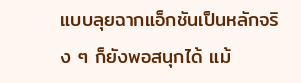แบบลุยฉากแอ็กชันเป็นหลักจริง ๆ ก็ยังพอสนุกได้ แม้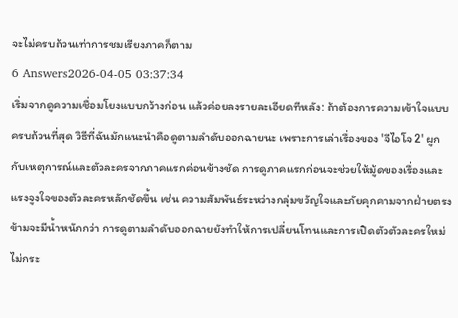จะไม่ครบถ้วนเท่าการชมเรียงภาคก็ตาม
6 Answers2026-04-05 03:37:34
เริ่มจากดูความเชื่อมโยงแบบกว้างก่อน แล้วค่อยลงรายละเอียดทีหลัง: ถ้าต้องการความเข้าใจแบบครบถ้วนที่สุด วิธีที่ฉันมักแนะนำคือดูตามลำดับออกฉายนะ เพราะการเล่าเรื่องของ 'จีไอโจ 2' ผูกกับเหตุการณ์และตัวละครจากภาคแรกค่อนข้างชัด การดูภาคแรกก่อนจะช่วยให้มู้ดของเรื่องและแรงจูงใจของตัวละครหลักชัดขึ้น เช่น ความสัมพันธ์ระหว่างกลุ่มขวัญใจและภัยคุกคามจากฝ่ายตรงข้ามจะมีน้ำหนักกว่า การดูตามลำดับออกฉายยังทำให้การเปลี่ยนโทนและการเปิดตัวตัวละครใหม่ไม่กระ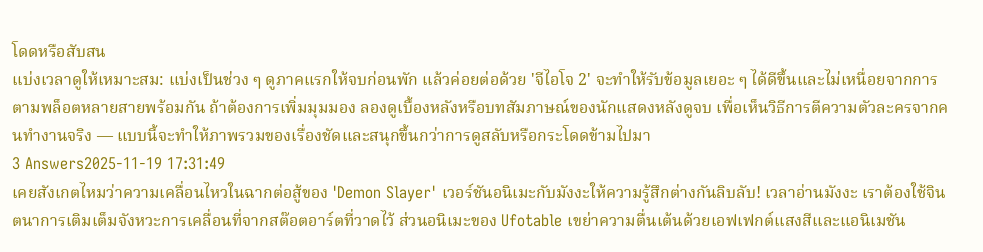โดดหรือสับสน
แบ่งเวลาดูให้เหมาะสม: แบ่งเป็นช่วง ๆ ดูภาคแรกให้จบก่อนพัก แล้วค่อยต่อด้วย 'จีไอโจ 2' จะทำให้รับข้อมูลเยอะ ๆ ได้ดีขึ้นและไม่เหนื่อยจากการตามพล็อตหลายสายพร้อมกัน ถ้าต้องการเพิ่มมุมมอง ลองดูเบื้องหลังหรือบทสัมภาษณ์ของนักแสดงหลังดูจบ เพื่อเห็นวิธีการตีความตัวละครจากคนทำงานจริง — แบบนี้จะทำให้ภาพรวมของเรื่องชัดและสนุกขึ้นกว่าการดูสลับหรือกระโดดข้ามไปมา
3 Answers2025-11-19 17:31:49
เคยสังเกตไหมว่าความเคลื่อนไหวในฉากต่อสู้ของ 'Demon Slayer' เวอร์ชันอนิเมะกับมังงะให้ความรู้สึกต่างกันลิบลับ! เวลาอ่านมังงะ เราต้องใช้จินตนาการเติมเต็มจังหวะการเคลื่อนที่จากสต๊อตอาร์ตที่วาดไว้ ส่วนอนิเมะของ Ufotable เขย่าความตื่นเต้นด้วยเอฟเฟกต์แสงสีและแอนิเมชัน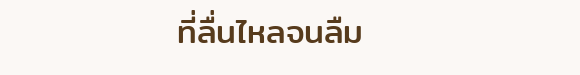ที่ลื่นไหลจนลืม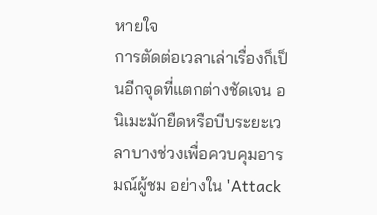หายใจ
การตัดต่อเวลาเล่าเรื่องก็เป็นอีกจุดที่แตกต่างชัดเจน อนิเมะมักยืดหรือบีบระยะเวลาบางช่วงเพื่อควบคุมอารมณ์ผู้ชม อย่างใน 'Attack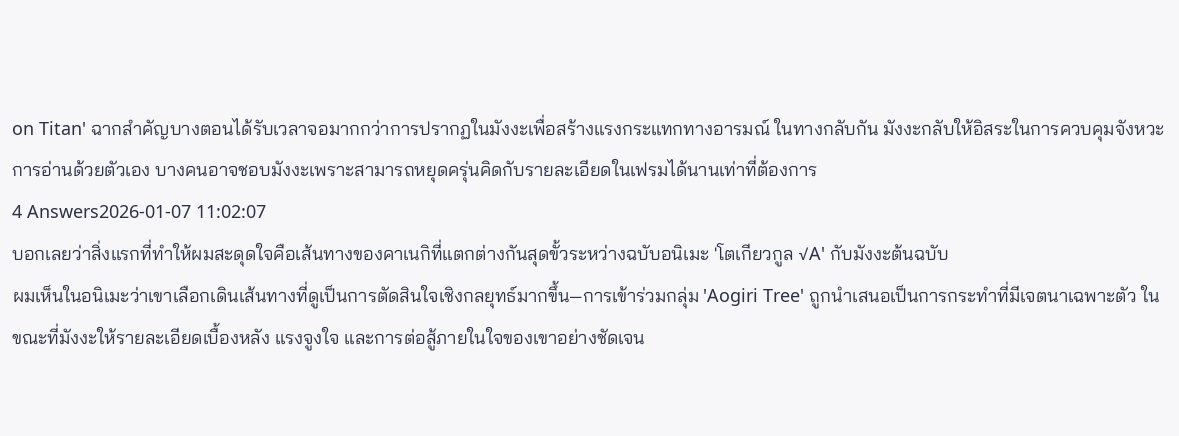on Titan' ฉากสำคัญบางตอนได้รับเวลาจอมากกว่าการปรากฏในมังงะเพื่อสร้างแรงกระแทกทางอารมณ์ ในทางกลับกัน มังงะกลับให้อิสระในการควบคุมจังหวะการอ่านด้วยตัวเอง บางคนอาจชอบมังงะเพราะสามารถหยุดครุ่นคิดกับรายละเอียดในเฟรมได้นานเท่าที่ต้องการ
4 Answers2026-01-07 11:02:07
บอกเลยว่าสิ่งแรกที่ทำให้ผมสะดุดใจคือเส้นทางของคาเนกิที่แตกต่างกันสุดขั้วระหว่างฉบับอนิเมะ 'โตเกียวกูล √A' กับมังงะต้นฉบับ
ผมเห็นในอนิเมะว่าเขาเลือกเดินเส้นทางที่ดูเป็นการตัดสินใจเชิงกลยุทธ์มากขึ้น—การเข้าร่วมกลุ่ม 'Aogiri Tree' ถูกนำเสนอเป็นการกระทำที่มีเจตนาเฉพาะตัว ในขณะที่มังงะให้รายละเอียดเบื้องหลัง แรงจูงใจ และการต่อสู้ภายในใจของเขาอย่างชัดเจน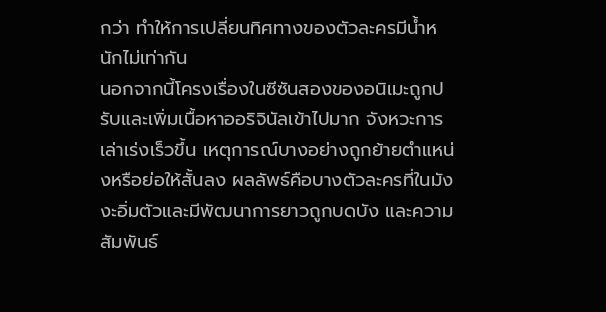กว่า ทำให้การเปลี่ยนทิศทางของตัวละครมีน้ำหนักไม่เท่ากัน
นอกจากนี้โครงเรื่องในซีซันสองของอนิเมะถูกปรับและเพิ่มเนื้อหาออริจินัลเข้าไปมาก จังหวะการเล่าเร่งเร็วขึ้น เหตุการณ์บางอย่างถูกย้ายตำแหน่งหรือย่อให้สั้นลง ผลลัพธ์คือบางตัวละครที่ในมังงะอิ่มตัวและมีพัฒนาการยาวถูกบดบัง และความสัมพันธ์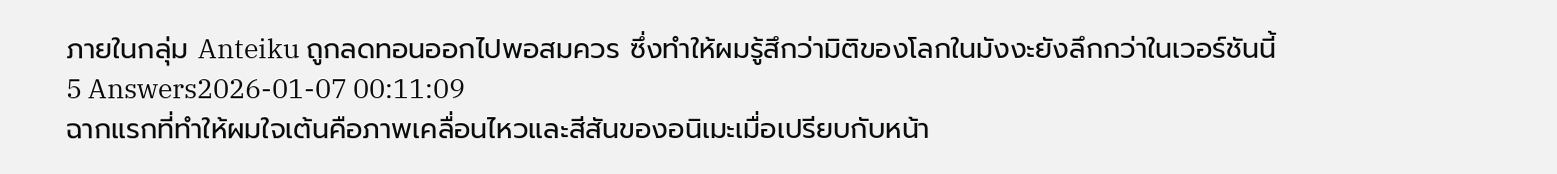ภายในกลุ่ม Anteiku ถูกลดทอนออกไปพอสมควร ซึ่งทำให้ผมรู้สึกว่ามิติของโลกในมังงะยังลึกกว่าในเวอร์ชันนี้
5 Answers2026-01-07 00:11:09
ฉากแรกที่ทำให้ผมใจเต้นคือภาพเคลื่อนไหวและสีสันของอนิเมะเมื่อเปรียบกับหน้า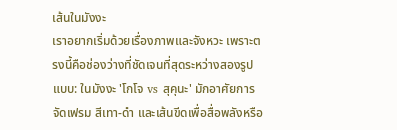เส้นในมังงะ
เราอยากเริ่มด้วยเรื่องภาพและจังหวะ เพราะตรงนี้คือช่องว่างที่ชัดเจนที่สุดระหว่างสองรูปแบบ: ในมังงะ 'โกโจ vs สุคุนะ' มักอาศัยการจัดเฟรม สีเทา-ดำ และเส้นขีดเพื่อสื่อพลังหรือ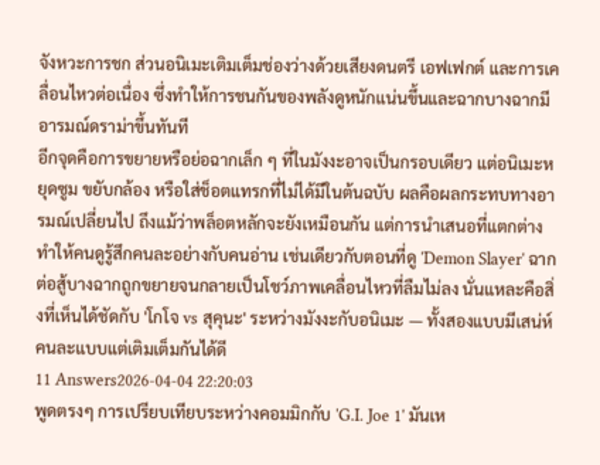จังหวะการชก ส่วนอนิเมะเติมเต็มช่องว่างด้วยเสียงดนตรี เอฟเฟกต์ และการเคลื่อนไหวต่อเนื่อง ซึ่งทำให้การชนกันของพลังดูหนักแน่นขึ้นและฉากบางฉากมีอารมณ์ดราม่าขึ้นทันที
อีกจุดคือการขยายหรือย่อฉากเล็ก ๆ ที่ในมังงะอาจเป็นกรอบเดียว แต่อนิเมะหยุดซูม ขยับกล้อง หรือใส่ช็อตแทรกที่ไม่ได้มีในต้นฉบับ ผลคือผลกระทบทางอารมณ์เปลี่ยนไป ถึงแม้ว่าพล็อตหลักจะยังเหมือนกัน แต่การนำเสนอที่แตกต่างทำให้คนดูรู้สึกคนละอย่างกับคนอ่าน เช่นเดียวกับตอนที่ดู 'Demon Slayer' ฉากต่อสู้บางฉากถูกขยายจนกลายเป็นโชว์ภาพเคลื่อนไหวที่ลืมไม่ลง นั่นแหละคือสิ่งที่เห็นได้ชัดกับ 'โกโจ vs สุคุนะ' ระหว่างมังงะกับอนิเมะ — ทั้งสองแบบมีเสน่ห์ คนละแบบแต่เติมเต็มกันได้ดี
11 Answers2026-04-04 22:20:03
พูดตรงๆ การเปรียบเทียบระหว่างคอมมิกกับ 'G.I. Joe 1' มันเห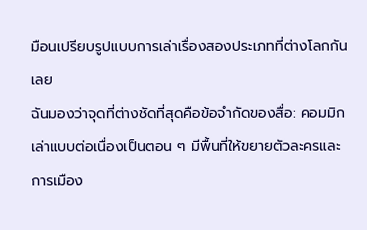มือนเปรียบรูปแบบการเล่าเรื่องสองประเภทที่ต่างโลกกันเลย
ฉันมองว่าจุดที่ต่างชัดที่สุดคือข้อจำกัดของสื่อ: คอมมิกเล่าแบบต่อเนื่องเป็นตอน ๆ มีพื้นที่ให้ขยายตัวละครและการเมือง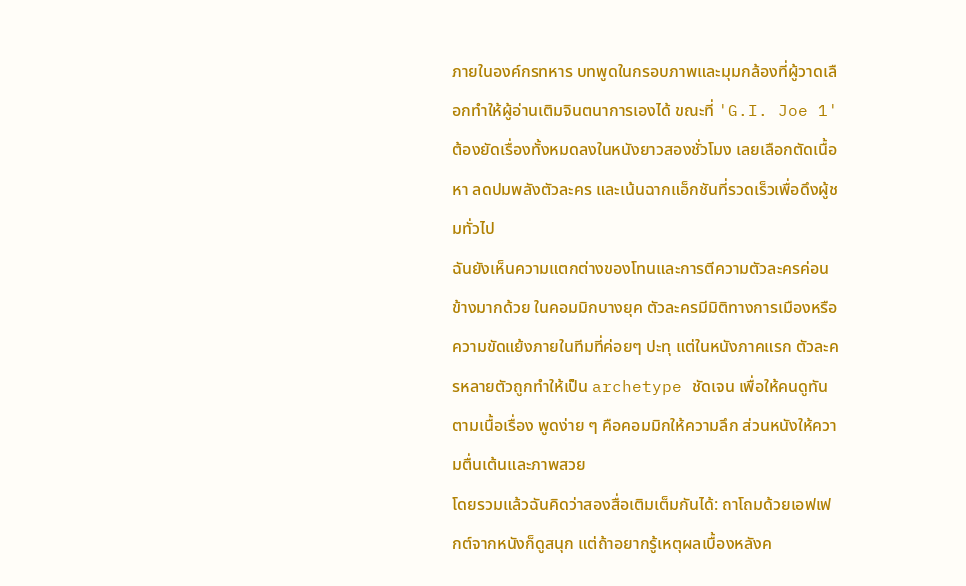ภายในองค์กรทหาร บทพูดในกรอบภาพและมุมกล้องที่ผู้วาดเลือกทำให้ผู้อ่านเติมจินตนาการเองได้ ขณะที่ 'G.I. Joe 1' ต้องยัดเรื่องทั้งหมดลงในหนังยาวสองชั่วโมง เลยเลือกตัดเนื้อหา ลดปมพลังตัวละคร และเน้นฉากแอ็กชันที่รวดเร็วเพื่อดึงผู้ชมทั่วไป
ฉันยังเห็นความแตกต่างของโทนและการตีความตัวละครค่อนข้างมากด้วย ในคอมมิกบางยุค ตัวละครมีมิติทางการเมืองหรือความขัดแย้งภายในทีมที่ค่อยๆ ปะทุ แต่ในหนังภาคแรก ตัวละครหลายตัวถูกทำให้เป็น archetype ชัดเจน เพื่อให้คนดูทันตามเนื้อเรื่อง พูดง่าย ๆ คือคอมมิกให้ความลึก ส่วนหนังให้ความตื่นเต้นและภาพสวย
โดยรวมแล้วฉันคิดว่าสองสื่อเติมเต็มกันได้: ถาโถมด้วยเอฟเฟกต์จากหนังก็ดูสนุก แต่ถ้าอยากรู้เหตุผลเบื้องหลังค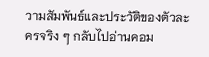วามสัมพันธ์และประวัติของตัวละครจริง ๆ กลับไปอ่านคอม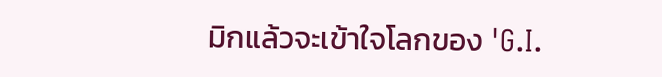มิกแล้วจะเข้าใจโลกของ 'G.I.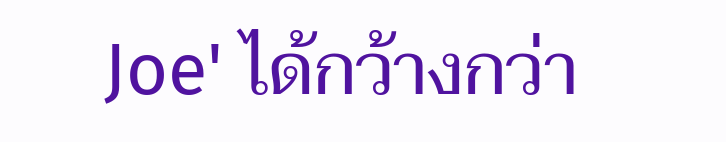Joe' ได้กว้างกว่า